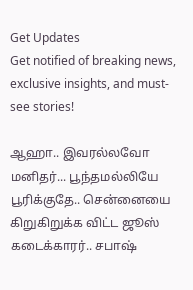Get Updates
Get notified of breaking news, exclusive insights, and must-see stories!

ஆஹா.. இவரல்லவோ மனிதர்... பூந்தமல்லியே பூரிக்குதே.. சென்னையை கிறுகிறுக்க விட்ட ஜூஸ் கடைக்காரர்.. சபாஷ்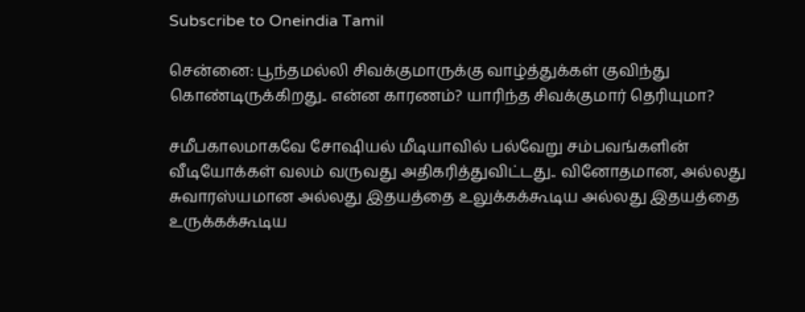Subscribe to Oneindia Tamil

சென்னை: பூந்தமல்லி சிவக்குமாருக்கு வாழ்த்துக்கள் குவிந்து கொண்டிருக்கிறது.. என்ன காரணம்? யாரிந்த சிவக்குமார் தெரியுமா?

சமீபகாலமாகவே சோஷியல் மீடியாவில் பல்வேறு சம்பவங்களின் வீடியோக்கள் வலம் வருவது அதிகரித்துவிட்டது.. வினோதமான, அல்லது சுவாரஸ்யமான அல்லது இதயத்தை உலுக்கக்கூடிய அல்லது இதயத்தை உருக்கக்கூடிய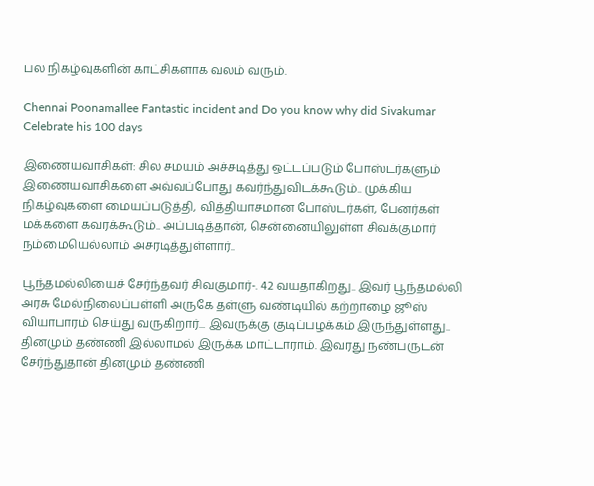பல நிகழ்வுகளின் காட்சிகளாக வலம் வரும்.

Chennai Poonamallee Fantastic incident and Do you know why did Sivakumar Celebrate his 100 days

இணையவாசிகள்: சில சமயம் அச்சடித்து ஒட்டப்படும் போஸ்டர்களும் இணையவாசிகளை அவ்வப்போது கவர்ந்துவிடக்கூடும்.. முக்கிய நிகழ்வுகளை மையப்படுத்தி, வித்தியாசமான போஸ்டர்கள், பேனர்கள் மக்களை கவரக்கூடும்.. அப்படித்தான், சென்னையிலுள்ள சிவக்குமார் நம்மையெல்லாம் அசரடித்துள்ளார்..

பூந்தமல்லியைச் சேர்ந்தவர் சிவகுமார்-. 42 வயதாகிறது.. இவர் பூந்தமல்லி அரசு மேல்நிலைப்பள்ளி அருகே தள்ளு வண்டியில் கற்றாழை ஜூஸ் வியாபாரம் செய்து வருகிறார்... இவருக்கு குடிப்பழக்கம் இருந்துள்ளது.. தினமும் தண்ணி இல்லாமல் இருக்க மாட்டாராம். இவரது நண்பருடன் சேர்ந்துதான் தினமும் தண்ணி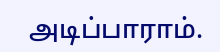அடிப்பாராம்.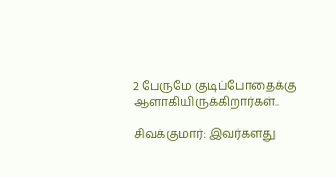2 பேருமே குடிப்போதைக்கு ஆளாகியிருக்கிறார்கள்..

சிவக்குமார்: இவர்களது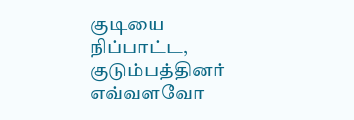குடியை நிப்பாட்ட, குடும்பத்தினர் எவ்வளவோ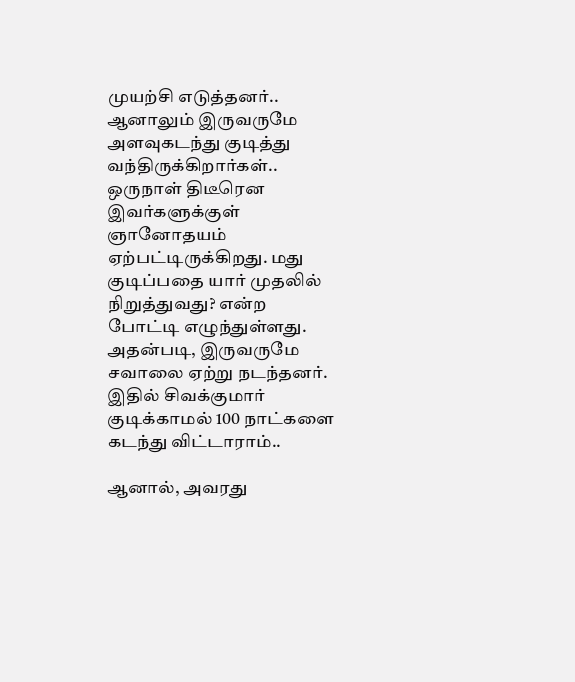முயற்சி எடுத்தனர்.. ஆனாலும் இருவருமே அளவுகடந்து குடித்து வந்திருக்கிறார்கள்.. ஒருநாள் திடீரென இவர்களுக்குள் ஞானோதயம் ஏற்பட்டிருக்கிறது. மது குடிப்பதை யார் முதலில் நிறுத்துவது? என்ற போட்டி எழுந்துள்ளது. அதன்படி, இருவருமே சவாலை ஏற்று நடந்தனர். இதில் சிவக்குமார் குடிக்காமல் 100 நாட்களை கடந்து விட்டாராம்..

ஆனால், அவரது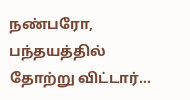நண்பரோ, பந்தயத்தில் தோற்று விட்டார்...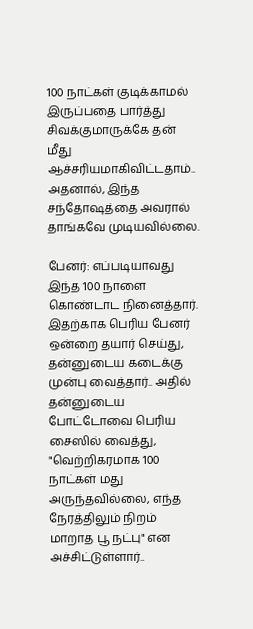100 நாட்கள் குடிக்காமல் இருப்பதை பார்த்து சிவக்குமாருக்கே தன் மீது ஆச்சரியமாகிவிட்டதாம்.. அதனால், இந்த சந்தோஷத்தை அவரால் தாங்கவே முடியவில்லை.

பேனர்: எப்படியாவது இந்த 100 நாளை கொண்டாட நினைத்தார். இதற்காக பெரிய பேனர் ஒன்றை தயார் செய்து, தன்னுடைய கடைக்கு முன்பு வைத்தார்.. அதில் தன்னுடைய போட்டோவை பெரிய சைஸில் வைத்து, "வெற்றிகரமாக 100 நாட்கள் மது அருந்தவில்லை, எந்த நேரத்திலும் நிறம் மாறாத பூ நட்பு" என அச்சிட்டுள்ளார்..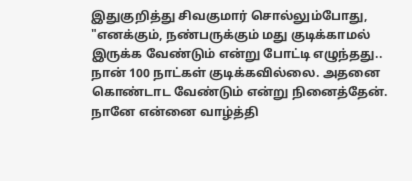இதுகுறித்து சிவகுமார் சொல்லும்போது, "எனக்கும், நண்பருக்கும் மது குடிக்காமல் இருக்க வேண்டும் என்று போட்டி எழுந்தது.. நான் 100 நாட்கள் குடிக்கவில்லை. அதனை கொண்டாட வேண்டும் என்று நினைத்தேன். நானே என்னை வாழ்த்தி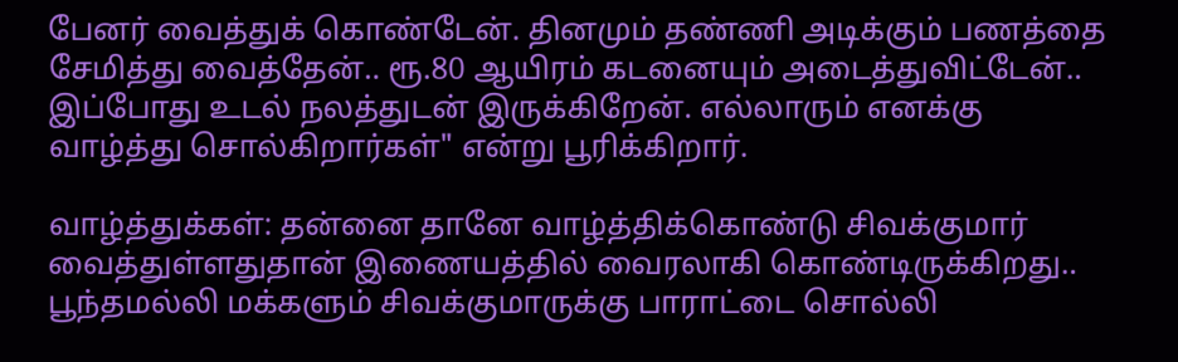பேனர் வைத்துக் கொண்டேன். தினமும் தண்ணி அடிக்கும் பணத்தை சேமித்து வைத்தேன்.. ரூ.80 ஆயிரம் கடனையும் அடைத்துவிட்டேன்.. இப்போது உடல் நலத்துடன் இருக்கிறேன். எல்லாரும் எனக்கு வாழ்த்து சொல்கிறார்கள்" என்று பூரிக்கிறார்.

வாழ்த்துக்கள்: தன்னை தானே வாழ்த்திக்கொண்டு சிவக்குமார் வைத்துள்ளதுதான் இணையத்தில் வைரலாகி கொண்டிருக்கிறது.. பூந்தமல்லி மக்களும் சிவக்குமாருக்கு பாராட்டை சொல்லி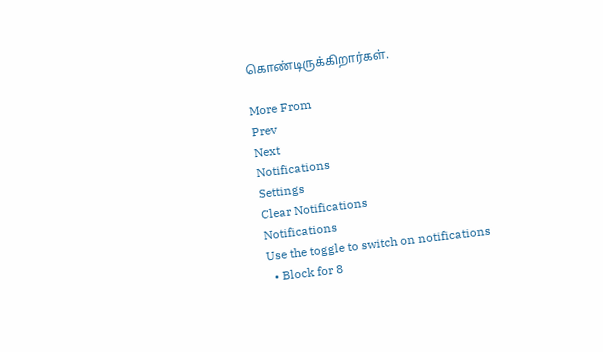கொண்டிருக்கிறார்கள்.

More From
Prev
Next
Notifications
Settings
Clear Notifications
Notifications
Use the toggle to switch on notifications
  • Block for 8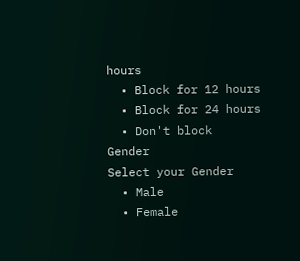hours
  • Block for 12 hours
  • Block for 24 hours
  • Don't block
Gender
Select your Gender
  • Male
  • Female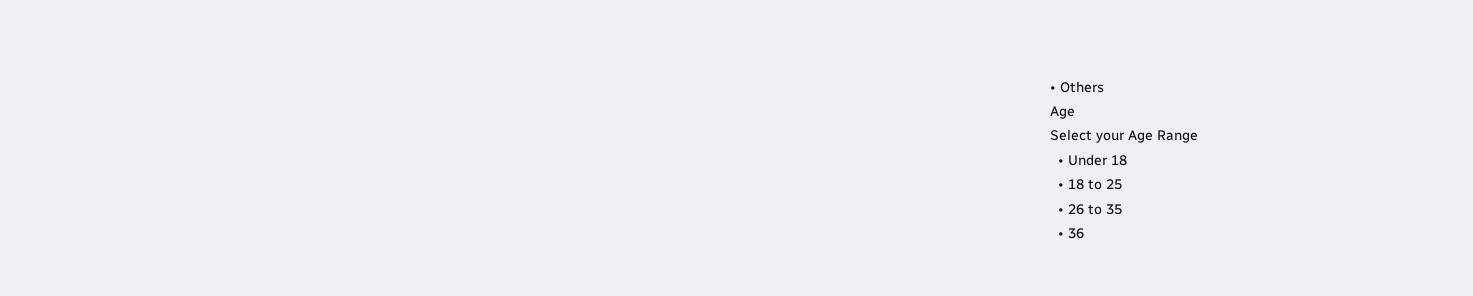• Others
Age
Select your Age Range
  • Under 18
  • 18 to 25
  • 26 to 35
  • 36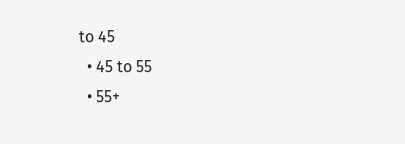to 45
  • 45 to 55
  • 55+